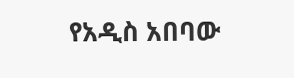የአዲስ አበባው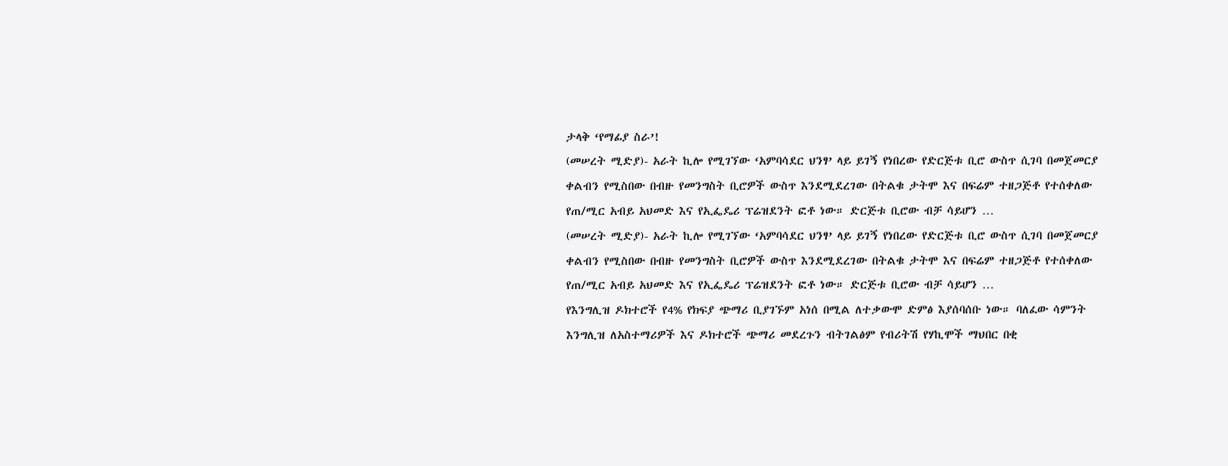ታላቅ ‘የማፊያ ስራ’!
(መሠረት ሚድያ)- አራት ኪሎ የሚገኘው ‘አምባሳደር ህንፃ’ ላይ ይገኝ የነበረው የድርጅቱ ቢሮ ውስጥ ሲገባ በመጀመርያ ቀልብን የሚስበው በብዙ የመንግስት ቢሮዎች ውስጥ እንደሚደረገው በትልቁ ታትሞ እና በፍሬም ተዘጋጅቶ የተሰቀለው የጠ/ሚር አብይ አህመድ እና የኢፌዴሪ ፕሬዝደንት ፎቶ ነው። ድርጅቱ ቢሮው ብቻ ሳይሆን …
(መሠረት ሚድያ)- አራት ኪሎ የሚገኘው ‘አምባሳደር ህንፃ’ ላይ ይገኝ የነበረው የድርጅቱ ቢሮ ውስጥ ሲገባ በመጀመርያ ቀልብን የሚስበው በብዙ የመንግስት ቢሮዎች ውስጥ እንደሚደረገው በትልቁ ታትሞ እና በፍሬም ተዘጋጅቶ የተሰቀለው የጠ/ሚር አብይ አህመድ እና የኢፌዴሪ ፕሬዝደንት ፎቶ ነው። ድርጅቱ ቢሮው ብቻ ሳይሆን …
የእንግሊዝ ዶክተሮች የ4% የክፍያ ጭማሪ ቢያገኙም አነሰ በሚል ለተቃውሞ ድምፅ እያሰባሰቡ ነው። ባለፈው ሳምንት እንግሊዝ ለአስተማሪዎች እና ዶክተሮች ጭማሪ መደረጉን ብትገልፅም የብሪትሽ የሃኪሞች ማህበር በቂ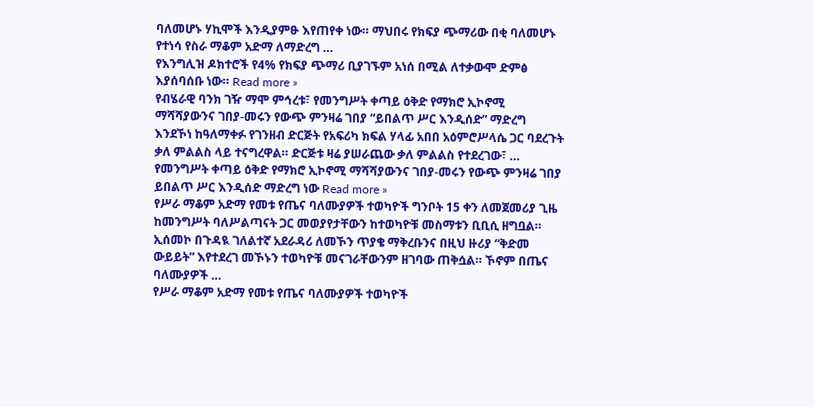ባለመሆኑ ሃኪሞች እንዲያምፁ እየጠየቀ ነው። ማህበሩ የክፍያ ጭማሪው በቂ ባለመሆኑ የተነሳ የስራ ማቆም አድማ ለማድረግ …
የእንግሊዝ ዶክተሮች የ4% የክፍያ ጭማሪ ቢያገኙም አነሰ በሚል ለተቃውሞ ድምፅ እያሰባሰቡ ነው። Read more »
የብሄራዊ ባንክ ገዥ ማሞ ምኅረቱ፣ የመንግሥት ቀጣይ ዕቅድ የማክሮ ኢኮኖሚ ማሻሻያውንና ገበያ-መሩን የውጭ ምንዛሬ ገበያ “ይበልጥ ሥር እንዲሰድ” ማድረግ እንደኾነ ከዓለማቀፉ የገንዘብ ድርጅት የአፍሪካ ክፍል ሃላፊ አበበ አዕምሮሥላሴ ጋር ባደረጉት ቃለ ምልልስ ላይ ተናግረዋል። ድርጅቱ ዛሬ ያሠራጨው ቃለ ምልልስ የተደረገው፣ …
የመንግሥት ቀጣይ ዕቅድ የማክሮ ኢኮኖሚ ማሻሻያውንና ገበያ-መሩን የውጭ ምንዛሬ ገበያ ይበልጥ ሥር እንዲሰድ ማድረግ ነው Read more »
የሥራ ማቆም አድማ የመቱ የጤና ባለሙያዎች ተወካዮች ግንቦት 15 ቀን ለመጀመሪያ ጊዜ ከመንግሥት ባለሥልጣናት ጋር መወያየታቸውን ከተወካዮቹ መስማቱን ቢቢሲ ዘግቧል። ኢሰመኮ በጉዳዪ ገለልተኛ አደራዳሪ ለመኾን ጥያቄ ማቅረቡንና በዚህ ዙሪያ “ቅድመ ውይይት” እየተደረገ መኾኑን ተወካዮቹ መናገራቸውንም ዘገባው ጠቅሷል። ኾኖም በጤና ባለሙያዎች …
የሥራ ማቆም አድማ የመቱ የጤና ባለሙያዎች ተወካዮች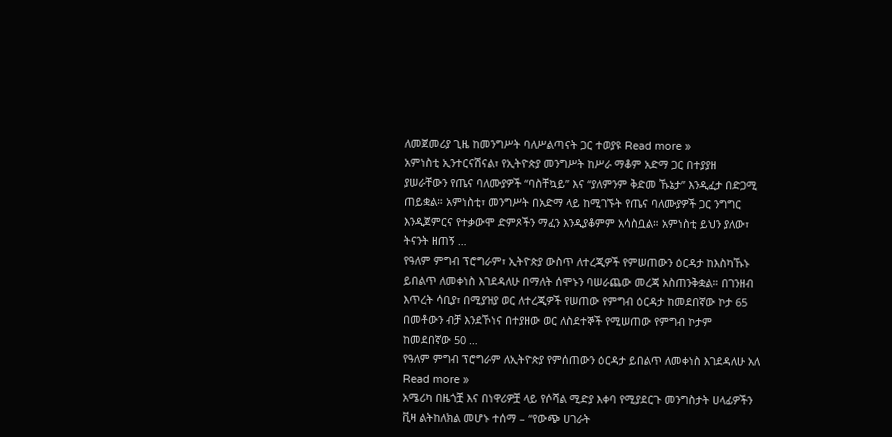ለመጀመሪያ ጊዜ ከመንግሥት ባለሥልጣናት ጋር ተወያዩ Read more »
አምነስቲ ኢንተርናሽናል፣ የኢትዮጵያ መንግሥት ከሥራ ማቆም አድማ ጋር በተያያዘ ያሠራቸውን የጤና ባለሙያዎች “ባስቸኳይ” እና “ያለምንም ቅድመ ኹኔታ” እንዲፈታ በድጋሚ ጠይቋል። አምነስቲ፣ መንግሥት በአድማ ላይ ከሚገኙት የጤና ባለሙያዎች ጋር ንግግር እንዲጀምርና የተቃውሞ ድምጾችን ማፈን እንዲያቆምም አሳስቧል። አምነስቲ ይህን ያለው፣ ትናንት ዘጠኝ …
የዓለም ምግብ ፕሮግራም፣ ኢትዮጵያ ውስጥ ለተረጂዎች የምሠጠውን ዕርዳታ ከእስካኹኑ ይበልጥ ለመቀነስ እገደዳለሁ በማለት ሰሞኑን ባሠራጨው መረጃ አስጠንቅቋል። በገንዘብ እጥረት ሳቢያ፣ በሚያዝያ ወር ለተረጂዎች የሠጠው የምግብ ዕርዳታ ከመደበኛው ኮታ 65 በመቶውን ብቻ እንደኾነና በተያዘው ወር ለስደተኞች የሚሠጠው የምግብ ኮታም ከመደበኛው 50 …
የዓለም ምግብ ፕሮግራም ለኢትዮጵያ የምሰጠውን ዕርዳታ ይበልጥ ለመቀነስ እገደዳለሁ አለ Read more »
አሜሪካ በዜጎቿ እና በነዋሪዎቿ ላይ የሶሻል ሚድያ እቀባ የሚያደርጉ መንግስታት ሀላፊዎችን ቪዛ ልትከለክል መሆኑ ተሰማ – “የውጭ ሀገራት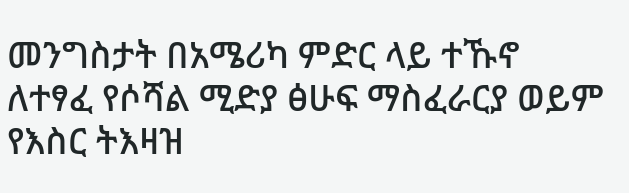መንግስታት በአሜሪካ ምድር ላይ ተኹኖ ለተፃፈ የሶሻል ሚድያ ፅሁፍ ማስፈራርያ ወይም የእስር ትእዛዝ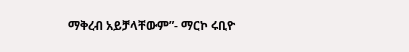ማቅረብ አይቻላቸውም”- ማርኮ ሩቢዮ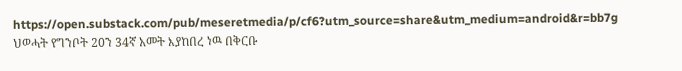https://open.substack.com/pub/meseretmedia/p/cf6?utm_source=share&utm_medium=android&r=bb7g
ህወሓት የግንቦት 20ን 34ኛ አመት እያከበረ ነዉ በቅርቡ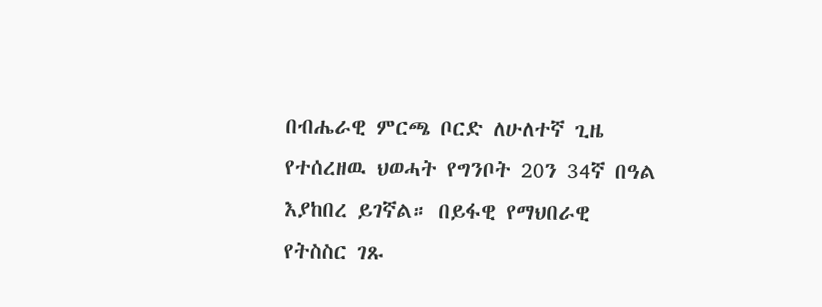በብሔራዊ ምርጫ ቦርድ ለሁለተኛ ጊዜ የተሰረዘዉ ህወሓት የግንቦት 20ን 34ኛ በዓል እያከበረ ይገኛል። በይፋዊ የማህበራዊ የትስስር ገጹ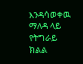እንዳሳወቀዉ ማለዳ ላይ የትግራይ ክልል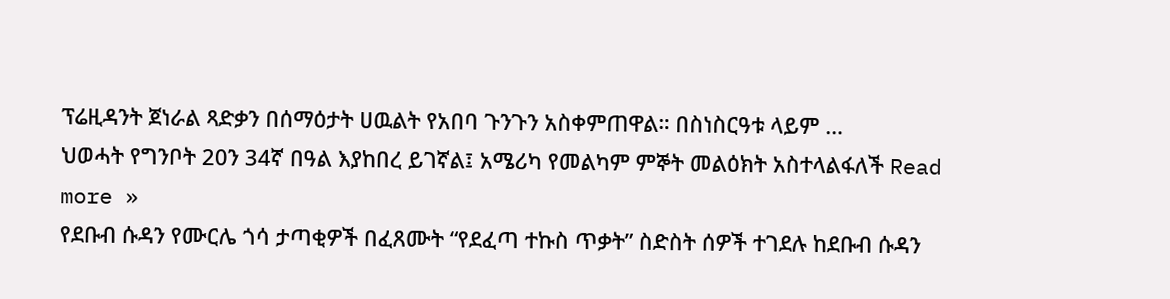ፕሬዚዳንት ጀነራል ጻድቃን በሰማዕታት ሀዉልት የአበባ ጉንጉን አስቀምጠዋል። በስነስርዓቱ ላይም …
ህወሓት የግንቦት 20ን 34ኛ በዓል እያከበረ ይገኛል፤ አሜሪካ የመልካም ምኞት መልዕክት አስተላልፋለች Read more »
የደቡብ ሱዳን የሙርሌ ጎሳ ታጣቂዎች በፈጸሙት “የደፈጣ ተኩስ ጥቃት” ስድስት ሰዎች ተገደሉ ከደቡብ ሱዳን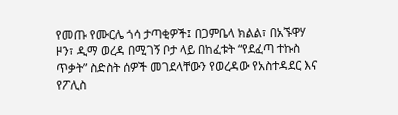የመጡ የሙርሌ ጎሳ ታጣቂዎች፤ በጋምቤላ ክልል፣ በአኙዋሃ ዞን፣ ዲማ ወረዳ በሚገኝ ቦታ ላይ በከፈቱት “የደፈጣ ተኩስ ጥቃት” ስድስት ሰዎች መገደላቸውን የወረዳው የአስተዳደር እና የፖሊስ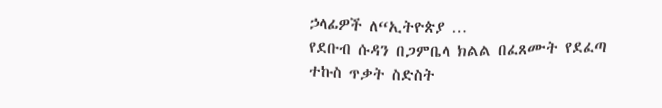ኃላፊዎች ለ“ኢትዮጵያ …
የደቡብ ሱዳን በጋምቤላ ክልል በፈጸሙት የደፈጣ ተኩስ ጥቃት ስድስት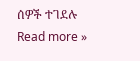ሰዎች ተገደሉ Read more »